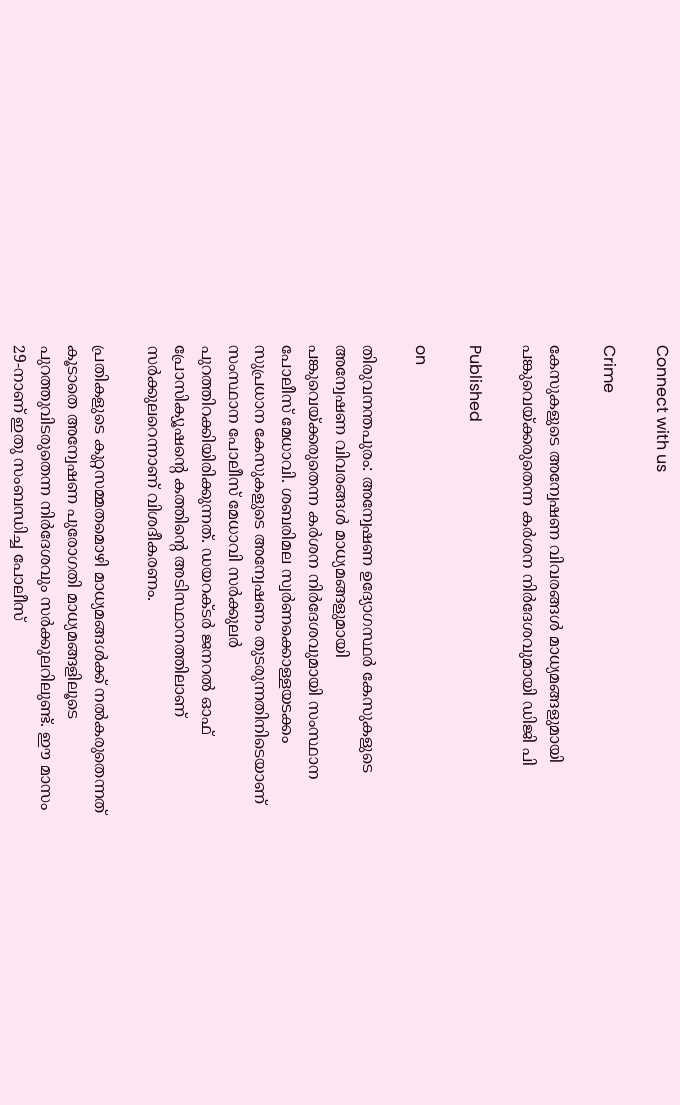Connect with us

Crime

കേസുകളുടെ അന്വേഷണ വിവരങ്ങള്‍ മാധ്യമങ്ങളുമായി പങ്കുവെയ്ക്കരുതെന്ന കര്‍ശന നിര്‍ദേശവുമായി ഡിജി പി

Published

on

തിരുവനന്തപുരം: അന്വേഷണ ഉദ്യോഗസ്ഥര്‍ കേസുകളുടെ അന്വേഷണ വിവരങ്ങള്‍ മാധ്യമങ്ങളുമായി പങ്കുവെയ്ക്കരുതെന്ന കര്‍ശന നിര്‍ദേശവുമായി സംസ്ഥാന പോലീസ് മേധാവി. ശബരിമല സ്വര്‍ണക്കൊള്ളയടക്കം സുപ്രധാന കേസുകളുടെ അന്വേഷണം തുടരുന്നതിനിടെയാണ് സംസ്ഥാന പോലീസ് മേധാവി സര്‍ക്കുലര്‍ പുറത്തിറക്കിയിരിക്കുന്നത്. ഡയറക്ടര്‍ ജനറല്‍ ഓഫ് പ്രോസിക്യൂഷന്റെ കത്തിന്റെ അടിസ്ഥാനത്തിലാണ് സര്‍ക്കുലറെന്നാണ് വിശദീകരണം.

പ്രതികളുടെ കുറ്റസമ്മതമൊഴി മാധ്യമങ്ങള്‍ക്ക് നല്‍കരുതെന്നത് കൂടാതെ അന്വേഷണ പുരോഗതി മാധ്യമങ്ങളിലൂടെ പുറത്തുവിടരുതെന്ന നിര്‍ദേശവും സര്‍ക്കുലറിലുണ്ട്. ഈ മാസം 29-നാണ് ഇതു സംബന്ധിച്ച പോലീസ്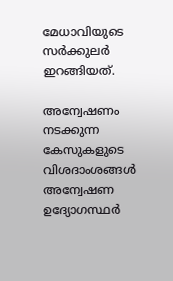മേധാവിയുടെ സര്‍ക്കുലര്‍ ഇറങ്ങിയത്.

അന്വേഷണം നടക്കുന്ന കേസുകളുടെ വിശദാംശങ്ങള്‍ അന്വേഷണ ഉദ്യോഗസ്ഥര്‍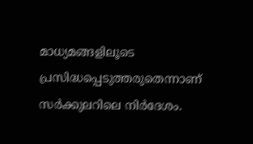മാധ്യമങ്ങളിലൂടെ പ്രസിദ്ധപ്പെടുത്തരുതെന്നാണ് സര്‍ക്കുലറിലെ നിര്‍ദേശം.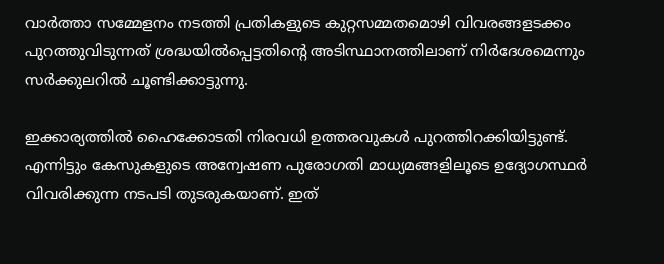വാര്‍ത്താ സമ്മേളനം നടത്തി പ്രതികളുടെ കുറ്റസമ്മതമൊഴി വിവരങ്ങളടക്കം പുറത്തുവിടുന്നത് ശ്രദ്ധയില്‍പ്പെട്ടതിന്റെ അടിസ്ഥാനത്തിലാണ് നിര്‍ദേശമെന്നും സര്‍ക്കുലറില്‍ ചൂണ്ടിക്കാട്ടുന്നു.

ഇക്കാര്യത്തില്‍ ഹൈക്കോടതി നിരവധി ഉത്തരവുകള്‍ പുറത്തിറക്കിയിട്ടുണ്ട്. എന്നിട്ടും കേസുകളുടെ അന്വേഷണ പുരോഗതി മാധ്യമങ്ങളിലൂടെ ഉദ്യോഗസ്ഥര്‍ വിവരിക്കുന്ന നടപടി തുടരുകയാണ്. ഇത്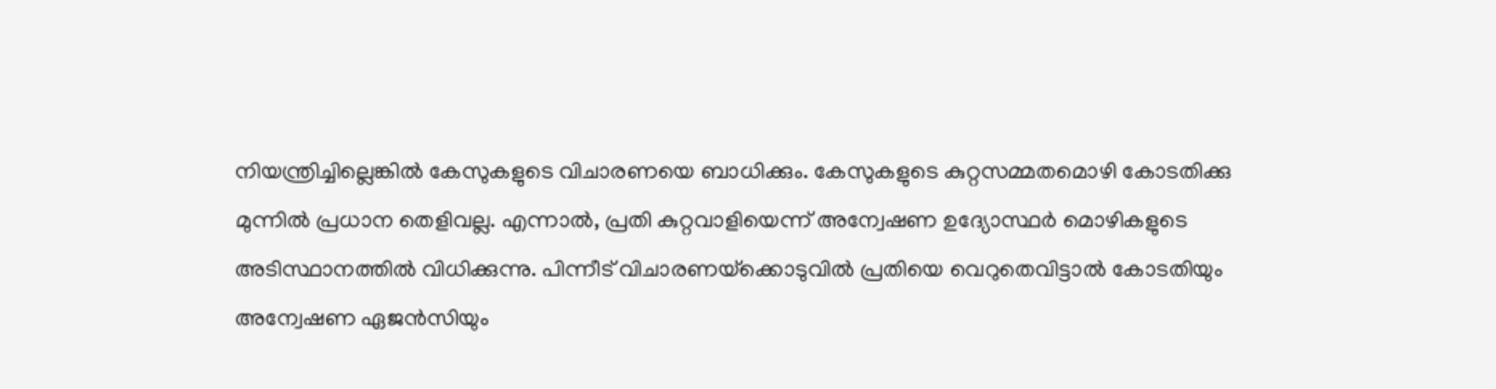നിയന്ത്രിച്ചില്ലെങ്കില്‍ കേസുകളുടെ വിചാരണയെ ബാധിക്കും. കേസുകളുടെ കുറ്റസമ്മതമൊഴി കോടതിക്കു മുന്നില്‍ പ്രധാന തെളിവല്ല. എന്നാല്‍, പ്രതി കുറ്റവാളിയെന്ന് അന്വേഷണ ഉദ്യോസ്ഥര്‍ മൊഴികളുടെ അടിസ്ഥാനത്തില്‍ വിധിക്കുന്നു. പിന്നീട് വിചാരണയ്‌ക്കൊടുവില്‍ പ്രതിയെ വെറുതെവിട്ടാല്‍ കോടതിയും അന്വേഷണ ഏജന്‍സിയും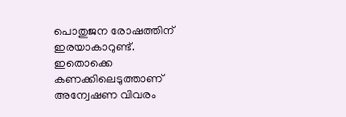പൊതുജന രോഷത്തിന് ഇരയാകാറുണ്ട്. ഇതൊക്കെ കണക്കിലെടുത്താണ് അന്വേഷണ വിവരം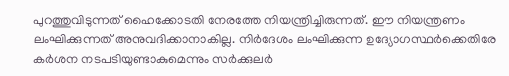പുറത്തുവിടുന്നത് ഹൈക്കോടതി നേരത്തേ നിയന്ത്രിച്ചിരുന്നത്. ഈ നിയന്ത്രണം ലംഘിക്കുന്നത് അനുവദിക്കാനാകില്ല. നിര്‍ദേശം ലംഘിക്കുന്ന ഉദ്യോഗസ്ഥര്‍ക്കെതിരേ കര്‍ശന നടപടിയുണ്ടാകുമെന്നും സര്‍ക്കുലര്‍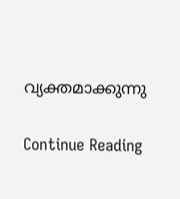വ്യക്തമാക്കുന്നു

Continue Reading